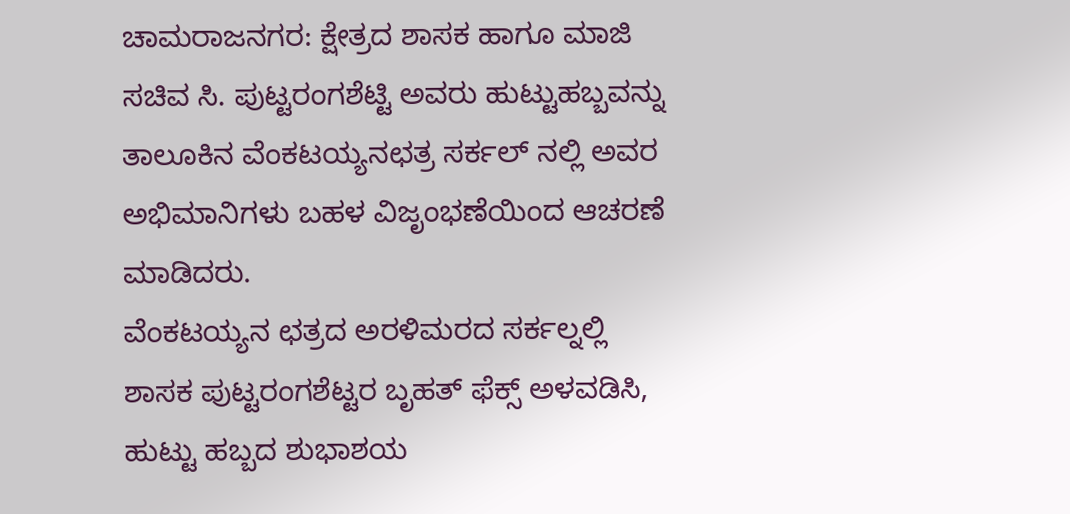ಚಾಮರಾಜನಗರ: ಕ್ಷೇತ್ರದ ಶಾಸಕ ಹಾಗೂ ಮಾಜಿ ಸಚಿವ ಸಿ. ಪುಟ್ಟರಂಗಶೆಟ್ಟಿ ಅವರು ಹುಟ್ಟುಹಬ್ಬವನ್ನು ತಾಲೂಕಿನ ವೆಂಕಟಯ್ಯನಛತ್ರ ಸರ್ಕಲ್ ನಲ್ಲಿ ಅವರ ಅಭಿಮಾನಿಗಳು ಬಹಳ ವಿಜೃಂಭಣೆಯಿಂದ ಆಚರಣೆ ಮಾಡಿದರು.
ವೆಂಕಟಯ್ಯನ ಛತ್ರದ ಅರಳಿಮರದ ಸರ್ಕಲ್ನಲ್ಲಿ ಶಾಸಕ ಪುಟ್ಟರಂಗಶೆಟ್ಟರ ಬೃಹತ್ ಫೆಕ್ಸ್ ಅಳವಡಿಸಿ, ಹುಟ್ಟು ಹಬ್ಬದ ಶುಭಾಶಯ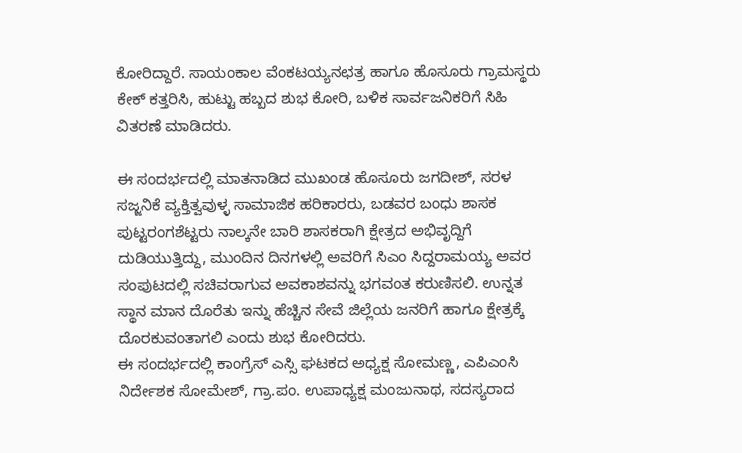ಕೋರಿದ್ದಾರೆ. ಸಾಯಂಕಾಲ ವೆಂಕಟಯ್ಯನಛತ್ರ ಹಾಗೂ ಹೊಸೂರು ಗ್ರಾಮಸ್ಥರು ಕೇಕ್ ಕತ್ತರಿಸಿ, ಹುಟ್ಟು ಹಬ್ಬದ ಶುಭ ಕೋರಿ, ಬಳಿಕ ಸಾರ್ವಜನಿಕರಿಗೆ ಸಿಹಿ ವಿತರಣೆ ಮಾಡಿದರು.

ಈ ಸಂದರ್ಭದಲ್ಲಿ ಮಾತನಾಡಿದ ಮುಖಂಡ ಹೊಸೂರು ಜಗದೀಶ್, ಸರಳ ಸಜ್ಜನಿಕೆ ವ್ಯಕ್ತಿತ್ವವುಳ್ಳ ಸಾಮಾಜಿಕ ಹರಿಕಾರರು, ಬಡವರ ಬಂಧು ಶಾಸಕ ಪುಟ್ಟರಂಗಶೆಟ್ಟರು ನಾಲ್ಕನೇ ಬಾರಿ ಶಾಸಕರಾಗಿ ಕ್ಷೇತ್ರದ ಅಭಿವೃದ್ದಿಗೆ ದುಡಿಯುತ್ತಿದ್ದು, ಮುಂದಿನ ದಿನಗಳಲ್ಲಿ ಅವರಿಗೆ ಸಿಎಂ ಸಿದ್ದರಾಮಯ್ಯ ಅವರ ಸಂಪುಟದಲ್ಲಿ ಸಚಿವರಾಗುವ ಅವಕಾಶವನ್ನು ಭಗವಂತ ಕರುಣಿಸಲಿ. ಉನ್ನತ ಸ್ಥಾನ ಮಾನ ದೊರೆತು ಇನ್ನು ಹೆಚ್ಚಿನ ಸೇವೆ ಜಿಲ್ಲೆಯ ಜನರಿಗೆ ಹಾಗೂ ಕ್ಷೇತ್ರಕ್ಕೆ ದೊರಕುವಂತಾಗಲಿ ಎಂದು ಶುಭ ಕೋರಿದರು.
ಈ ಸಂದರ್ಭದಲ್ಲಿ ಕಾಂಗ್ರೆಸ್ ಎಸ್ಸಿ ಘಟಕದ ಅಧ್ಯಕ್ಷ ಸೋಮಣ್ಣ, ಎಪಿಎಂಸಿ ನಿರ್ದೇಶಕ ಸೋಮೇಶ್, ಗ್ರಾ.ಪಂ. ಉಪಾಧ್ಯಕ್ಷ ಮಂಜುನಾಥ, ಸದಸ್ಯರಾದ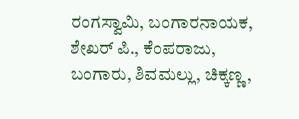ರಂಗಸ್ವಾಮಿ, ಬಂಗಾರನಾಯಕ, ಶೇಖರ್ ಪಿ., ಕೆಂಪರಾಜು, ಬಂಗಾರು, ಶಿವಮಲ್ಲು, ಚಿಕ್ಕಣ್ಣ,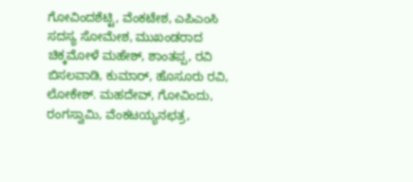ಗೋವಿಂದಶೆಟ್ಟಿ, ವೆಂಕಟೇಶ, ಎಪಿಎಂಸಿ ಸದಸ್ಯ ಸೋಮೇಶ, ಮುಖಂಡರಾದ ಚಿಕ್ಕಮೋಳೆ ಮಹೇಶ್, ಶಾಂತಪ್ಪ, ರವಿ ಬಿಸಲವಾಡಿ, ಕುಮಾರ್, ಹೊಸೂರು ರವಿ, ಲೋಕೇಶ್. ಮಹದೇವ್, ಗೋವಿಂದು, ರಂಗಸ್ವಾಮಿ, ವೆಂಕಟಯ್ಯನಛತ್ರ,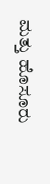ಮತ್ತು ಹೊಸೂರು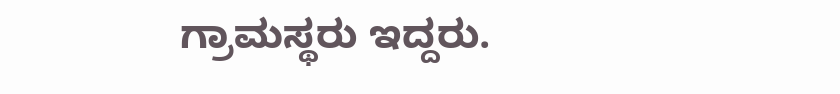ಗ್ರಾಮಸ್ಥರು ಇದ್ದರು.